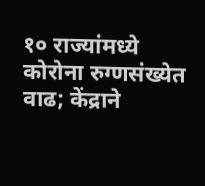१० राज्यांमध्ये कोरोना रुग्णसंख्येत वाढ; केंद्राने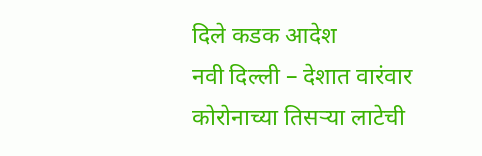दिले कडक आदेश
नवी दिल्ली – देशात वारंवार कोरोनाच्या तिसऱ्या लाटेची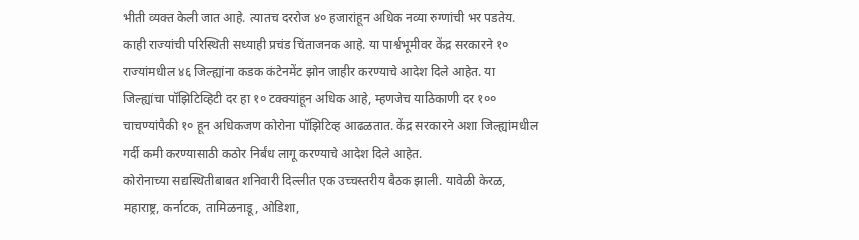भीती व्यक्त केली जात आहे. त्यातच दररोज ४० हजारांहून अधिक नव्या रुग्णांची भर पडतेय. काही राज्यांची परिस्थिती सध्याही प्रचंड चिंताजनक आहे. या पार्श्वभूमीवर केंद्र सरकारने १० राज्यांमधील ४६ जिल्ह्यांना कडक कंटेनमेंट झोन जाहीर करण्याचे आदेश दिले आहेत. या जिल्ह्यांचा पॉझिटिव्हिटी दर हा १० टक्क्यांहून अधिक आहे, म्हणजेच याठिकाणी दर १०० चाचण्यांपैकी १० हून अधिकजण कोरोना पॉझिटिव्ह आढळतात. केंद्र सरकारने अशा जिल्ह्यांमधील गर्दी कमी करण्यासाठी कठोर निर्बंध लागू करण्याचे आदेश दिले आहेत.
कोरोनाच्या सद्यस्थितीबाबत शनिवारी दिल्लीत एक उच्चस्तरीय बैठक झाली. यावेळी केरळ, महाराष्ट्र, कर्नाटक, तामिळनाडू, ओडिशा,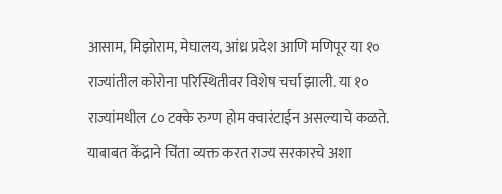आसाम, मिझोराम, मेघालय, आंध्र प्रदेश आणि मणिपूर या १० राज्यांतील कोरोना परिस्थितीवर विशेष चर्चा झाली. या १० राज्यांमधील ८० टक्के रुग्ण होम क्वारंटाईन असल्याचे कळते. याबाबत केंद्राने चिंता व्यक्त करत राज्य सरकारचे अशा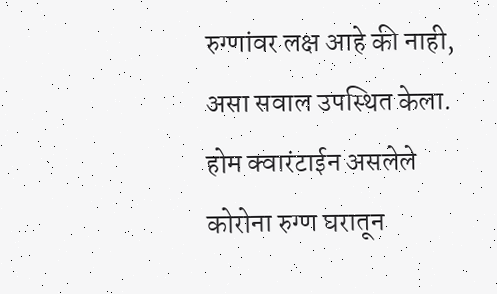रुग्णांवर लक्ष आहे की नाही, असा सवाल उपस्थित केला. होम क्वारंटाईन असलेले कोरोना रुग्ण घरातून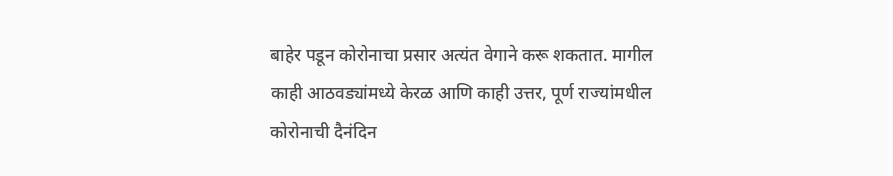बाहेर पडून कोरोनाचा प्रसार अत्यंत वेगाने करू शकतात. मागील काही आठवड्यांमध्ये केरळ आणि काही उत्तर, पूर्ण राज्यांमधील कोरोनाची दैनंदिन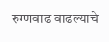रुग्णवाढ वाढल्याचे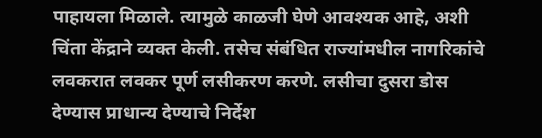पाहायला मिळाले. त्यामुळे काळजी घेणे आवश्यक आहे, अशी चिंता केंद्राने व्यक्त केली. तसेच संबंधित राज्यांमधील नागरिकांचे लवकरात लवकर पूर्ण लसीकरण करणे. लसीचा दुसरा डोस देण्यास प्राधान्य देण्याचे निर्देश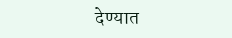देण्यात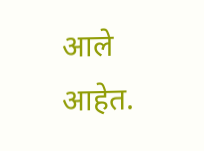आले आहेत.